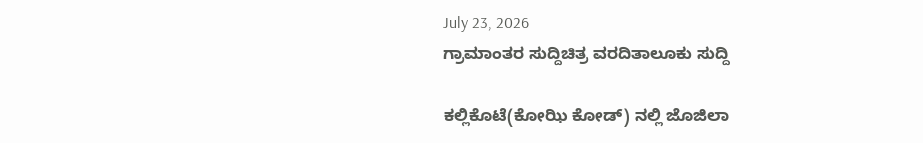July 23, 2026
ಗ್ರಾಮಾಂತರ ಸುದ್ದಿಚಿತ್ರ ವರದಿತಾಲೂಕು ಸುದ್ದಿ

ಕಲ್ಲಿಕೊಟೆ(ಕೋಝಿ ಕೋಡ್) ನಲ್ಲಿ ಜೊಜಿಲಾ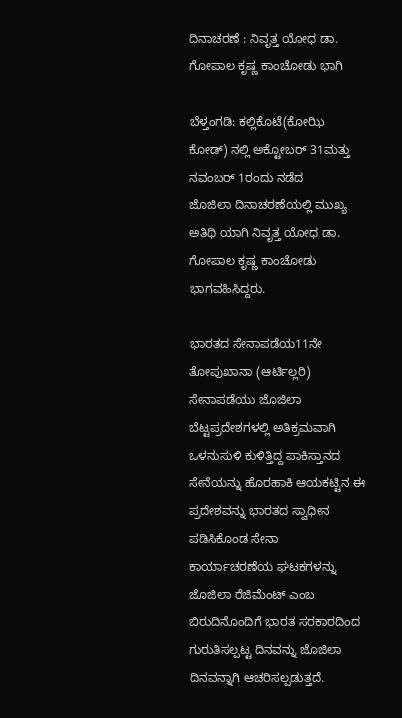ದಿನಾಚರಣೆ : ನಿವೃತ್ತ ಯೋಧ ಡಾ. ಗೋಪಾಲ ಕೃಷ್ಣ ಕಾಂಚೋಡು ಭಾಗಿ

ಬೆಳ್ತಂಗಡಿ: ಕಲ್ಲಿಕೊಟೆ(ಕೋಝಿ ಕೋಡ್) ನಲ್ಲಿ ಅಕ್ಟೋಬರ್ 31ಮತ್ತು ನವಂಬರ್ 1ರಂದು ನಡೆದ
ಜೊಜಿಲಾ ದಿನಾಚರಣೆಯಲ್ಲಿ ಮುಖ್ಯ ಅತಿಥಿ ಯಾಗಿ ನಿವೃತ್ತ ಯೋಧ ಡಾ. ಗೋಪಾಲ ಕೃಷ್ಣ ಕಾಂಚೋಡು ಭಾಗವಹಿಸಿದ್ದರು.

ಭಾರತದ ಸೇನಾಪಡೆಯ11ನೇ ತೋಪುಖಾನಾ (ಆರ್ಟಿಲ್ಲರಿ) ಸೇನಾಪಡೆಯು ಜೊಜಿಲಾ ಬೆಟ್ಟಪ್ರದೇಶಗಳಲ್ಲಿ ಅತಿಕ್ರಮವಾಗಿ ಒಳನುಸುಳಿ ಕುಳಿತ್ತಿದ್ದ ಪಾಕಿಸ್ತಾನದ ಸೇನೆಯನ್ನು ಹೊರಹಾಕಿ ಆಯಕಟ್ಟಿನ ಈ ಪ್ರದೇಶವನ್ನು ಭಾರತದ ಸ್ವಾಧೀನ ಪಡಿಸಿಕೊಂಡ ಸೇನಾ ಕಾರ್ಯಾಚರಣೆಯ ಘಟಕಗಳನ್ನು ಜೊಜಿಲಾ ರೆಜಿಮೆಂಟ್ ಎಂಬ ಬಿರುದಿನೊಂದಿಗೆ ಭಾರತ ಸರಕಾರದಿಂದ ಗುರುತಿಸಲ್ಪಟ್ಟ ದಿನವನ್ನು ಜೊಜಿಲಾ ದಿನವನ್ನಾಗಿ ಆಚರಿಸಲ್ಪಡುತ್ತದೆ.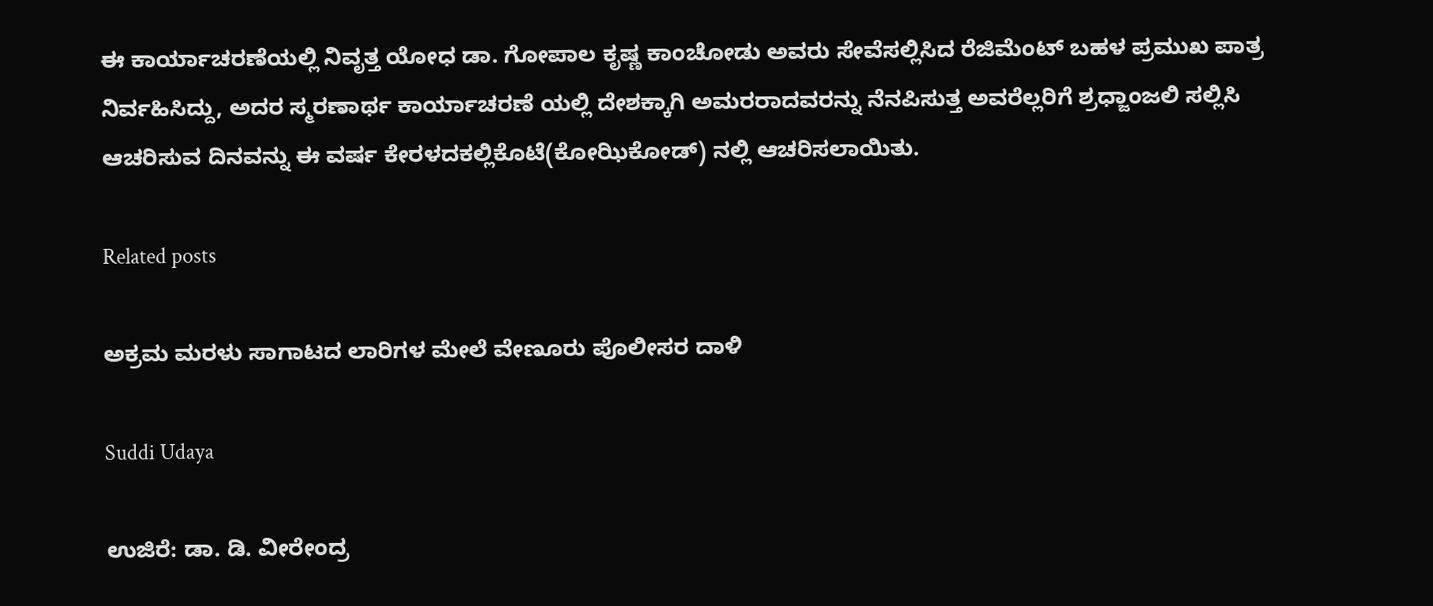ಈ ಕಾರ್ಯಾಚರಣೆಯಲ್ಲಿ ನಿವೃತ್ತ ಯೋಧ ಡಾ. ಗೋಪಾಲ ಕೃಷ್ಣ ಕಾಂಚೋಡು ಅವರು ಸೇವೆಸಲ್ಲಿಸಿದ ರೆಜಿಮೆಂಟ್ ಬಹಳ ಪ್ರಮುಖ ಪಾತ್ರ ನಿರ್ವಹಿಸಿದ್ದು, ಅದರ ಸ್ಮರಣಾರ್ಥ ಕಾರ್ಯಾಚರಣೆ ಯಲ್ಲಿ ದೇಶಕ್ಕಾಗಿ ಅಮರರಾದವರನ್ನು ನೆನಪಿಸುತ್ತ ಅವರೆಲ್ಲರಿಗೆ ಶ್ರಧ್ಜಾಂಜಲಿ ಸಲ್ಲಿಸಿ ಆಚರಿಸುವ ದಿನವನ್ನು ಈ ವರ್ಷ ಕೇರಳದಕಲ್ಲಿಕೊಟೆ(ಕೋಝಿಕೋಡ್) ನಲ್ಲಿ ಆಚರಿಸಲಾಯಿತು.

Related posts

ಅಕ್ರಮ ಮರಳು ಸಾಗಾಟದ ಲಾರಿಗಳ ಮೇಲೆ ವೇಣೂರು ಪೊಲೀಸರ ದಾಳಿ

Suddi Udaya

ಉಜಿರೆ: ಡಾ. ಡಿ. ವೀರೇಂದ್ರ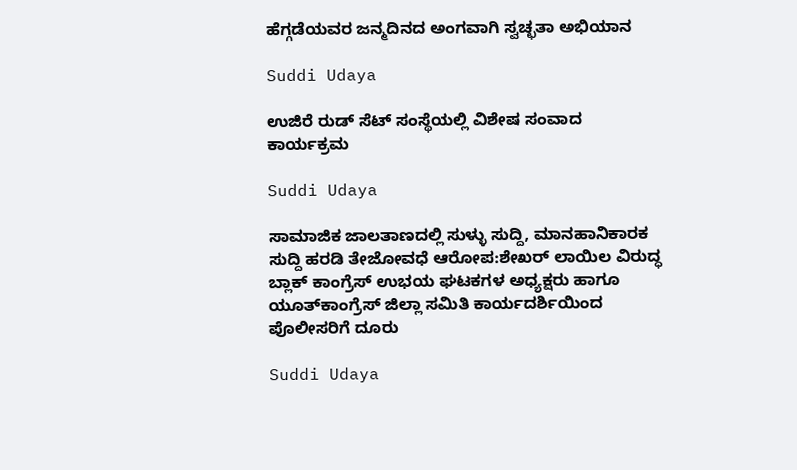ಹೆಗ್ಗಡೆಯವರ ಜನ್ಮದಿನದ ಅಂಗವಾಗಿ ಸ್ವಚ್ಛತಾ ಅಭಿಯಾನ

Suddi Udaya

ಉಜಿರೆ ರುಡ್‌ ಸೆಟ್ ಸಂಸ್ಥೆಯಲ್ಲಿ ವಿಶೇಷ ಸಂವಾದ ಕಾರ್ಯಕ್ರಮ

Suddi Udaya

ಸಾಮಾಜಿಕ ಜಾಲತಾಣದಲ್ಲಿ ಸುಳ್ಳು ಸುದ್ದಿ, ಮಾನಹಾನಿಕಾರಕ ಸುದ್ದಿ ಹರಡಿ ತೇಜೋವಧೆ ಆರೋಪ:ಶೇಖರ್ ಲಾಯಿಲ ವಿರುದ್ಧ ಬ್ಲಾಕ್ ಕಾಂಗ್ರೆಸ್ ಉಭಯ ಘಟಕಗಳ ಅಧ್ಯಕ್ಷರು ಹಾಗೂ ಯೂತ್‌ಕಾಂಗ್ರೆಸ್ ಜಿಲ್ಲಾ ಸಮಿತಿ ಕಾರ್ಯದರ್ಶಿಯಿಂದ ಪೊಲೀಸರಿಗೆ ದೂರು

Suddi Udaya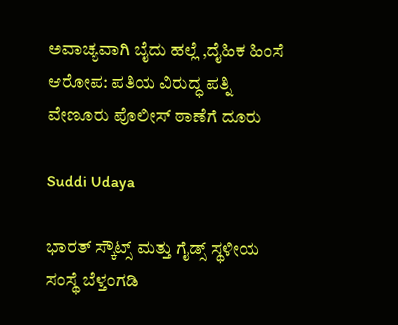ಅವಾಚ್ಯವಾಗಿ ಬೈದು ಹಲ್ಲೆ ,ದೈಹಿಕ ಹಿಂಸೆ ಆರೋಪ: ಪತಿಯ ವಿರುದ್ಧ ಪತ್ನಿ ವೇಣೂರು ಪೊಲೀಸ್ ಠಾಣೆಗೆ ದೂರು

Suddi Udaya

ಭಾರತ್ ಸ್ಕೌಟ್ಸ್ ಮತ್ತು ಗೈಡ್ಸ್ ಸ್ಥಳೀಯ ಸಂಸ್ಥೆ ಬೆಳ್ತಂಗಡಿ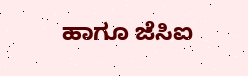ಹಾಗೂ ಜೆಸಿಐ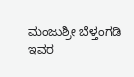ಮಂಜುಶ್ರೀ ಬೆಳ್ತಂಗಡಿ ಇವರ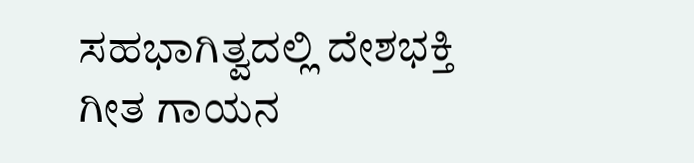ಸಹಭಾಗಿತ್ವದಲ್ಲಿ ದೇಶಭಕ್ತಿ ಗೀತ ಗಾಯನ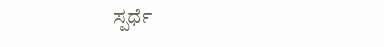ಸ್ಪರ್ಧೆ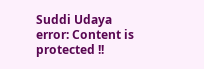Suddi Udaya
error: Content is protected !!